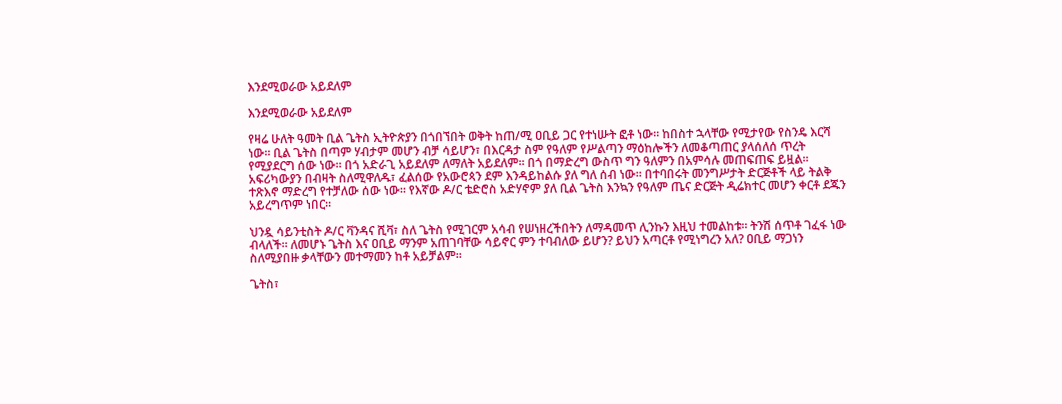እንደሚወራው አይደለም

እንደሚወራው አይደለም

የዛሬ ሁለት ዓመት ቢል ጌትስ ኢትዮጵያን በጎበኘበት ወቅት ከጠ/ሚ ዐቢይ ጋር የተነሡት ፎቶ ነው። ከበስተ ኋላቸው የሚታየው የስንዴ እርሻ ነው። ቢል ጌትስ በጣም ሃብታም መሆን ብቻ ሳይሆን፣ በእርዳታ ስም የዓለም የሥልጣን ማዕከሎችን ለመቆጣጠር ያላሰለሰ ጥረት የሚያደርግ ሰው ነው። በጎ አድራጊ አይደለም ለማለት አይደለም። በጎ በማድረግ ውስጥ ግን ዓለምን በአምሳሉ መጠፍጠፍ ይዟል። አፍሪካውያን በብዛት ስለሚዋለዱ፣ ፈልሰው የአውሮጳን ደም እንዳይከልሱ ያለ ግለ ሰብ ነው። በተባበሩት መንግሥታት ድርጅቶች ላይ ትልቅ ተጽእኖ ማድረግ የተቻለው ሰው ነው። የእኛው ዶ/ር ቴድሮስ አድሃኖም ያለ ቢል ጌትስ እንኳን የዓለም ጤና ድርጅት ዲሬክተር መሆን ቀርቶ ደጁን አይረግጥም ነበር።

ህንዷ ሳይንቲስት ዶ/ር ቫንዳና ሺቫ፣ ስለ ጌትስ የሚገርም አሳብ የሠነዘረችበትን ለማዳመጥ ሊንኩን እዚህ ተመልከቱ። ትንሽ ሰጥቶ ገፈፋ ነው ብላለች። ለመሆኑ ጌትስ እና ዐቢይ ማንም አጠገባቸው ሳይኖር ምን ተባብለው ይሆን? ይህን አጣርቶ የሚነግረን አለ? ዐቢይ ማጋነን ስለሚያበዙ ቃላቸውን መተማመን ከቶ አይቻልም።

ጌትስ፣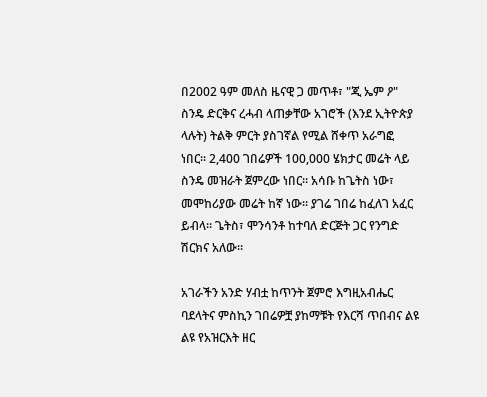በ2002 ዓም መለስ ዜናዊ ጋ መጥቶ፣ "ጂ ኤም ዖ" ስንዴ ድርቅና ረሓብ ላጠቃቸው አገሮች (እንደ ኢትዮጵያ ላሉት) ትልቅ ምርት ያስገኛል የሚል ሸቀጥ አራግፎ ነበር። 2,400 ገበሬዎች 100,000 ሄክታር መሬት ላይ ስንዴ መዝራት ጀምረው ነበር። አሳቡ ከጌትስ ነው፣ መሞከሪያው መሬት ከኛ ነው። ያገሬ ገበሬ ከፈለገ አፈር ይብላ። ጌትስ፣ ሞንሳንቶ ከተባለ ድርጅት ጋር የንግድ ሽርክና አለው።

አገራችን አንድ ሃብቷ ከጥንት ጀምሮ እግዚአብሔር ባደላትና ምስኪን ገበሬዎቿ ያከማቹት የእርሻ ጥበብና ልዩ ልዩ የአዝርእት ዘር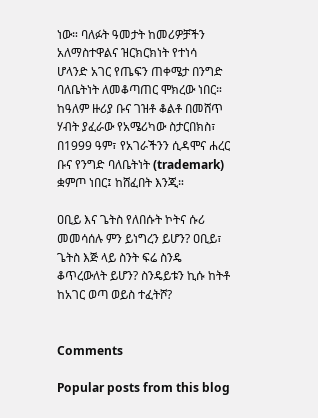ነው። ባለፉት ዓመታት ከመሪዎቻችን አለማስተዋልና ዝርክርክነት የተነሳ ሆላንድ አገር የጤፍን ጠቀሜታ በንግድ ባለቤትነት ለመቆጣጠር ሞክረው ነበር። ከዓለም ዙሪያ ቡና ገዝቶ ቆልቶ በመሸጥ ሃብት ያፈራው የአሜሪካው ስታርበክስ፣ በ1999 ዓም፣ የአገራችንን ሲዳሞና ሐረር ቡና የንግድ ባለቤትነት (trademark) ቋምጦ ነበር፤ ከሸፈበት እንጂ።

ዐቢይ እና ጌትስ የለበሱት ኮትና ሱሪ መመሳሰሉ ምን ይነግረን ይሆን? ዐቢይ፣ ጌትስ እጅ ላይ ስንት ፍሬ ስንዴ ቆጥረውለት ይሆን? ስንዴይቱን ኪሱ ከትቶ ከአገር ወጣ ወይስ ተፈትሾ?


Comments

Popular posts from this blog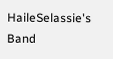HaileSelassie's Band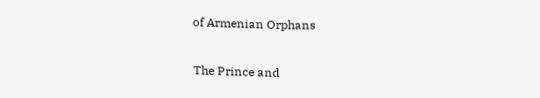of Armenian Orphans

The Prince and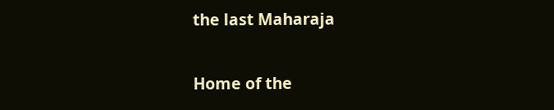the last Maharaja

Home of the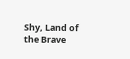Shy, Land of the Brave